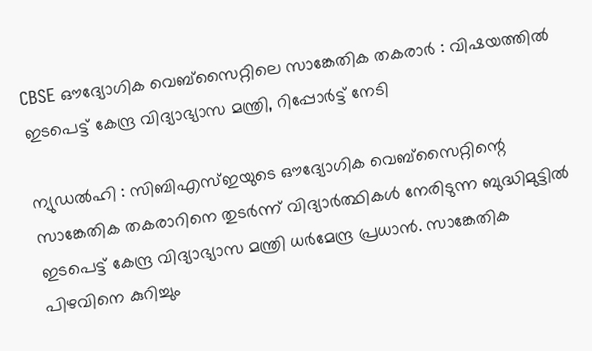CBSE ഔദ്യോഗിക വെബ്സൈറ്റിലെ സാങ്കേതിക തകരാർ : വിഷയത്തിൽ ഇടപെട്ട് കേന്ദ്ര വിദ്യാഭ്യാസ മന്ത്രി, റിപ്പോർട്ട് നേടി

ന്യുഡൽഹി : സിബിഎസ്ഇയുടെ ഔദ്യോഗിക വെബ്സൈറ്റിന്റെ സാങ്കേതിക തകരാറിനെ തുടർന്ന് വിദ്യാർത്ഥികൾ നേരിടുന്ന ബുദ്ധിമുട്ടിൽ ഇടപെട്ട് കേന്ദ്ര വിദ്യാഭ്യാസ മന്ത്രി ധർമേന്ദ്ര പ്രധാൻ. സാങ്കേതിക പിഴവിനെ കുറിച്ചും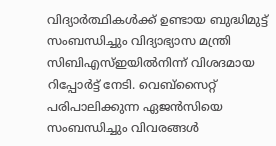വിദ്യാർത്ഥികൾക്ക് ഉണ്ടായ ബുദ്ധിമുട്ട് സംബന്ധിച്ചും വിദ്യാഭ്യാസ മന്ത്രി സിബിഎസ്ഇയിൽനിന്ന് വിശദമായ റിപ്പോർട്ട് നേടി. വെബ്സൈറ്റ് പരിപാലിക്കുന്ന ഏജൻസിയെ സംബന്ധിച്ചും വിവരങ്ങൾ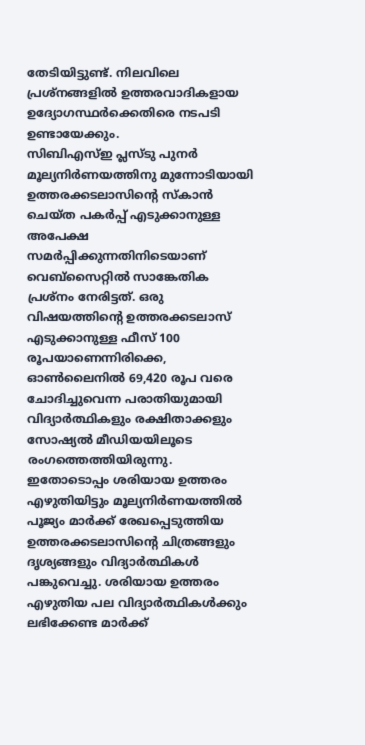തേടിയിട്ടുണ്ട്. നിലവിലെ പ്രശ്നങ്ങളിൽ ഉത്തരവാദികളായ ഉദ്യോഗസ്ഥർക്കെതിരെ നടപടി ഉണ്ടായേക്കും.
സിബിഎസ്ഇ പ്ലസ്ടു പുനർ മൂല്യനിർണയത്തിനു മുന്നോടിയായി ഉത്തരക്കടലാസിൻ്റെ സ്കാൻ ചെയ്ത പകർപ്പ് എടുക്കാനുള്ള അപേക്ഷ സമർപ്പിക്കുന്നതിനിടെയാണ് വെബ്സൈറ്റിൽ സാങ്കേതിക പ്രശ്നം നേരിട്ടത്. ഒരു വിഷയത്തിൻ്റെ ഉത്തരക്കടലാസ് എടുക്കാനുള്ള ഫീസ് 100 രൂപയാണെന്നിരിക്കെ, ഓൺലൈനിൽ 69,420 രൂപ വരെ ചോദിച്ചുവെന്ന പരാതിയുമായി വിദ്യാർത്ഥികളും രക്ഷിതാക്കളും സോഷ്യൽ മീഡിയയിലൂടെ രംഗത്തെത്തിയിരുന്നു. ഇതോടൊപ്പം ശരിയായ ഉത്തരം എഴുതിയിട്ടും മൂല്യനിർണയത്തിൽ പൂജ്യം മാർക്ക് രേഖപ്പെടുത്തിയ ഉത്തരക്കടലാസിന്റെ ചിത്രങ്ങളും ദൃശ്യങ്ങളും വിദ്യാർത്ഥികൾ പങ്കുവെച്ചു. ശരിയായ ഉത്തരം എഴുതിയ പല വിദ്യാർത്ഥികൾക്കും ലഭിക്കേണ്ട മാർക്ക്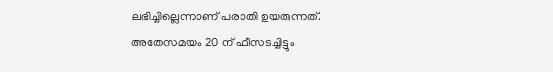ലഭിച്ചില്ലെന്നാണ് പരാതി ഉയരുന്നത്.
അതേസമയം 20 ന് ഫീസടച്ചിട്ടും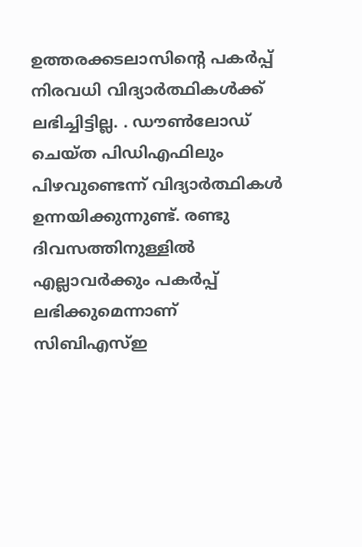ഉത്തരക്കടലാസിന്റെ പകർപ്പ് നിരവധി വിദ്യാർത്ഥികൾക്ക് ലഭിച്ചിട്ടില്ല. . ഡൗൺലോഡ് ചെയ്ത പിഡിഎഫിലും പിഴവുണ്ടെന്ന് വിദ്യാർത്ഥികൾ ഉന്നയിക്കുന്നുണ്ട്. രണ്ടു ദിവസത്തിനുള്ളിൽ എല്ലാവർക്കും പകർപ്പ് ലഭിക്കുമെന്നാണ് സിബിഎസ്ഇ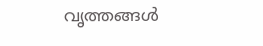വൃത്തങ്ങൾ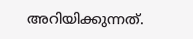അറിയിക്കുന്നത്.